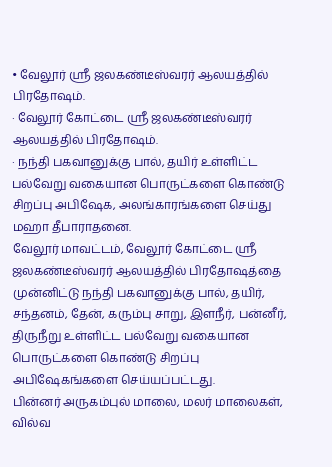• வேலூர் ஸ்ரீ ஜலகண்டீஸ்வரர் ஆலயத்தில் பிரதோஷம்.
· வேலூர் கோட்டை ஸ்ரீ ஜலகண்டீஸ்வரர் ஆலயத்தில் பிரதோஷம்.
· நந்தி பகவானுக்கு பால், தயிர் உள்ளிட்ட பல்வேறு வகையான பொருட்களை கொண்டு சிறப்பு அபிஷேக, அலங்காரங்களை செய்து மஹா தீபாராதனை.
வேலூர் மாவட்டம், வேலூர் கோட்டை ஸ்ரீ ஜலகண்டீஸ்வரர் ஆலயத்தில் பிரதோஷத்தை முன்னிட்டு நந்தி பகவானுக்கு பால், தயிர், சந்தனம், தேன், கரும்பு சாறு, இளநீர், பன்னீர், திருநீறு உள்ளிட்ட பல்வேறு வகையான பொருட்களை கொண்டு சிறப்பு அபிஷேகங்களை செய்யப்பட்டது.
பின்னர் அருகம்புல் மாலை, மலர் மாலைகள், வில்வ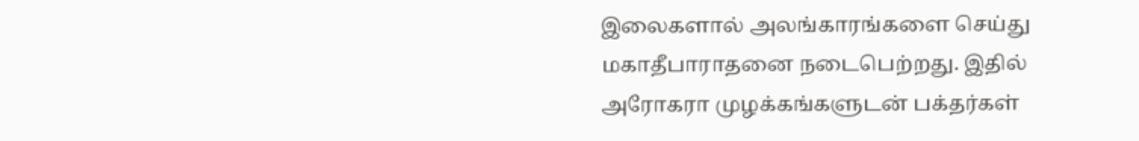இலைகளால் அலங்காரங்களை செய்து மகாதீபாராதனை நடைபெற்றது. இதில் அரோகரா முழக்கங்களுடன் பக்தர்கள்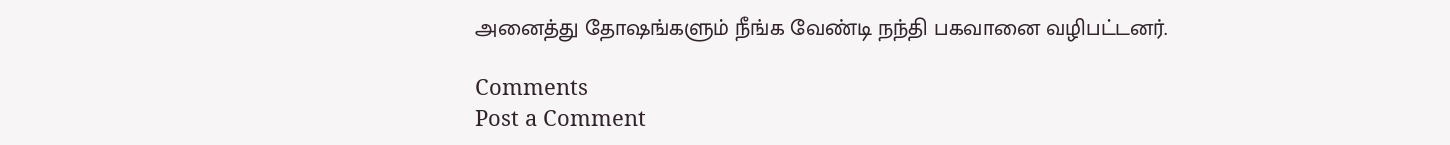அனைத்து தோஷங்களும் நீங்க வேண்டி நந்தி பகவானை வழிபட்டனர்.

Comments
Post a Comment